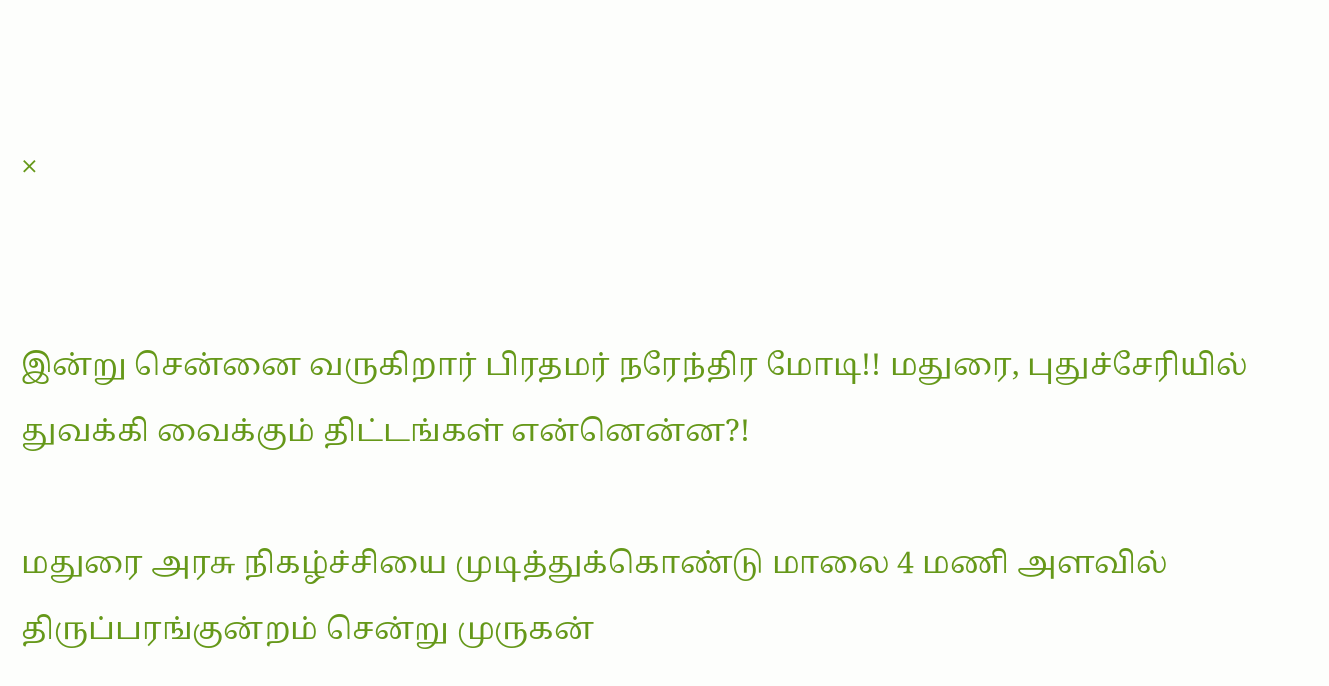×


இன்று சென்னை வருகிறார் பிரதமர் நரேந்திர மோடி!! மதுரை, புதுச்சேரியில் துவக்கி வைக்கும் திட்டங்கள் என்னென்ன?!

மதுரை அரசு நிகழ்ச்சியை முடித்துக்கொண்டு மாலை 4 மணி அளவில் திருப்பரங்குன்றம் சென்று முருகன்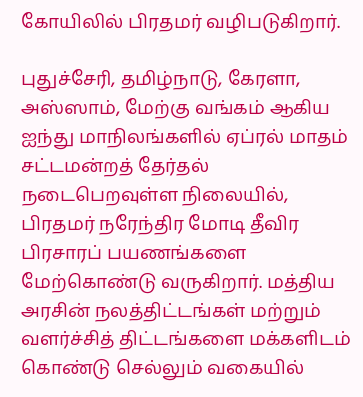கோயிலில் பிரதமர் வழிபடுகிறார்.

புதுச்சேரி, தமிழ்நாடு, கேரளா, அஸ்ஸாம், மேற்கு வங்கம் ஆகிய ஐந்து மாநிலங்களில் ஏப்ரல் மாதம் சட்டமன்றத் தேர்தல் நடைபெறவுள்ள நிலையில், பிரதமர் நரேந்திர மோடி தீவிர பிரசாரப் பயணங்களை மேற்கொண்டு வருகிறார். மத்திய அரசின் நலத்திட்டங்கள் மற்றும் வளர்ச்சித் திட்டங்களை மக்களிடம் கொண்டு செல்லும் வகையில்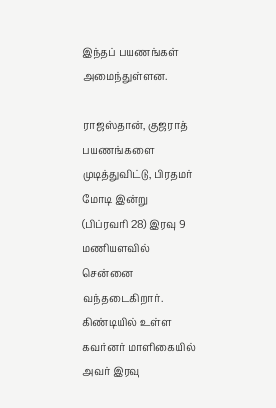இந்தப் பயணங்கள் அமைந்துள்ளன.

ராஜஸ்தான், குஜராத் பயணங்களை முடித்துவிட்டு, பிரதமர் மோடி இன்று (பிப்ரவரி 28) இரவு 9 மணியளவில் சென்னை வந்தடைகிறார். கிண்டியில் உள்ள கவர்னர் மாளிகையில் அவர் இரவு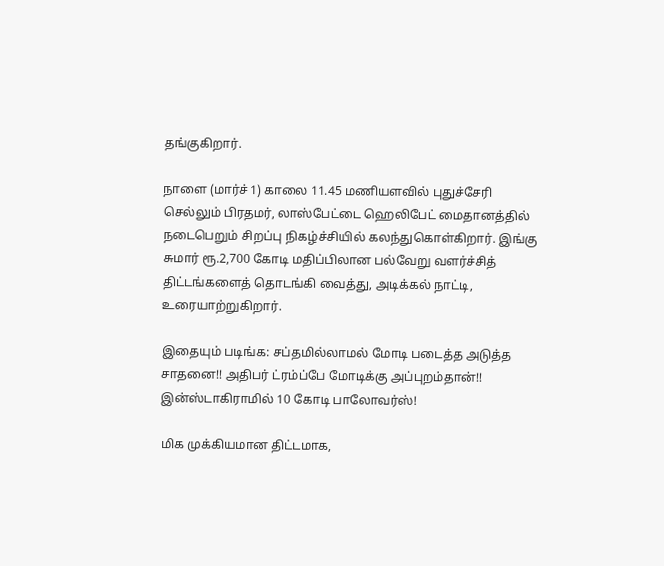தங்குகிறார்.

நாளை (மார்ச் 1) காலை 11.45 மணியளவில் புதுச்சேரி செல்லும் பிரதமர், லாஸ்பேட்டை ஹெலிபேட் மைதானத்தில் நடைபெறும் சிறப்பு நிகழ்ச்சியில் கலந்துகொள்கிறார். இங்கு சுமார் ரூ.2,700 கோடி மதிப்பிலான பல்வேறு வளர்ச்சித் திட்டங்களைத் தொடங்கி வைத்து, அடிக்கல் நாட்டி, உரையாற்றுகிறார்.

இதையும் படிங்க: சப்தமில்லாமல் மோடி படைத்த அடுத்த சாதனை!! அதிபர் ட்ரம்ப்பே மோடிக்கு அப்புறம்தான்!! இன்ஸ்டாகிராமில் 10 கோடி பாலோவர்ஸ்!

மிக முக்கியமான திட்டமாக,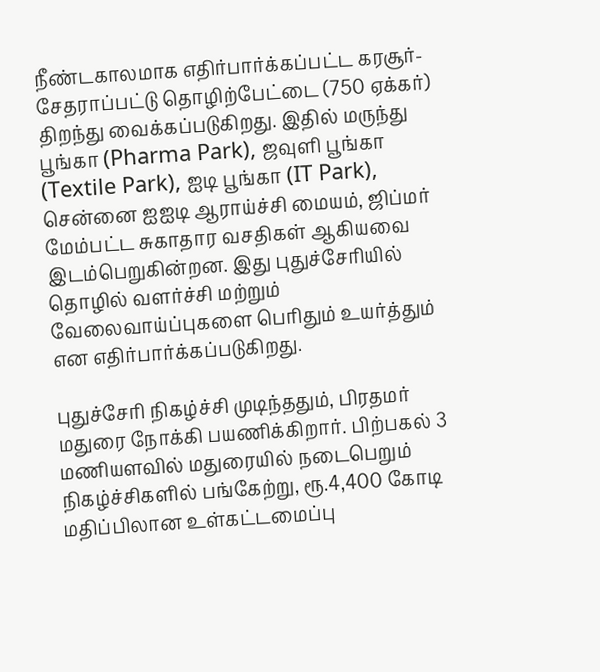நீண்டகாலமாக எதிர்பார்க்கப்பட்ட கரசூர்-சேதராப்பட்டு தொழிற்பேட்டை (750 ஏக்கர்) திறந்து வைக்கப்படுகிறது. இதில் மருந்து பூங்கா (Pharma Park), ஜவுளி பூங்கா (Textile Park), ஐடி பூங்கா (IT Park), சென்னை ஐஐடி ஆராய்ச்சி மையம், ஜிப்மர் மேம்பட்ட சுகாதார வசதிகள் ஆகியவை இடம்பெறுகின்றன. இது புதுச்சேரியில் தொழில் வளர்ச்சி மற்றும் வேலைவாய்ப்புகளை பெரிதும் உயர்த்தும் என எதிர்பார்க்கப்படுகிறது.

புதுச்சேரி நிகழ்ச்சி முடிந்ததும், பிரதமர் மதுரை நோக்கி பயணிக்கிறார். பிற்பகல் 3 மணியளவில் மதுரையில் நடைபெறும் நிகழ்ச்சிகளில் பங்கேற்று, ரூ.4,400 கோடி மதிப்பிலான உள்கட்டமைப்பு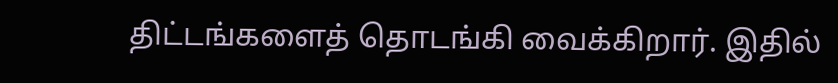திட்டங்களைத் தொடங்கி வைக்கிறார். இதில்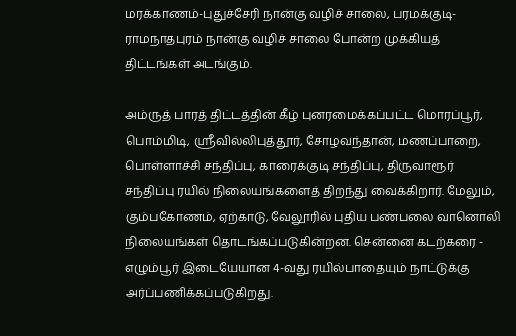மரக்காணம்-புதுச்சேரி நான்கு வழிச் சாலை, பரமக்குடி-ராமநாதபுரம் நான்கு வழிச் சாலை போன்ற முக்கியத் திட்டங்கள் அடங்கும்.

அம்ருத் பாரத் திட்டத்தின் கீழ் புனரமைக்கப்பட்ட மொரப்பூர், பொம்மிடி, ஸ்ரீவில்லிபுத்தூர், சோழவந்தான், மணப்பாறை, பொள்ளாச்சி சந்திப்பு, காரைக்குடி சந்திப்பு, திருவாரூர் சந்திப்பு ரயில் நிலையங்களைத் திறந்து வைக்கிறார். மேலும், கும்பகோணம், ஏற்காடு, வேலூரில் புதிய பண்பலை வானொலி நிலையங்கள் தொடங்கப்படுகின்றன. சென்னை கடற்கரை - எழும்பூர் இடையேயான 4-வது ரயில்பாதையும் நாட்டுக்கு அர்ப்பணிக்கப்படுகிறது.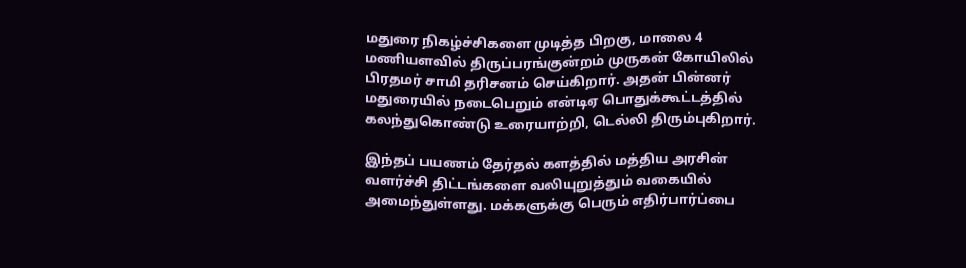மதுரை நிகழ்ச்சிகளை முடித்த பிறகு, மாலை 4 மணியளவில் திருப்பரங்குன்றம் முருகன் கோயிலில் பிரதமர் சாமி தரிசனம் செய்கிறார். அதன் பின்னர் மதுரையில் நடைபெறும் என்டிஏ பொதுக்கூட்டத்தில் கலந்துகொண்டு உரையாற்றி, டெல்லி திரும்புகிறார்.

இந்தப் பயணம் தேர்தல் களத்தில் மத்திய அரசின் வளர்ச்சி திட்டங்களை வலியுறுத்தும் வகையில் அமைந்துள்ளது. மக்களுக்கு பெரும் எதிர்பார்ப்பை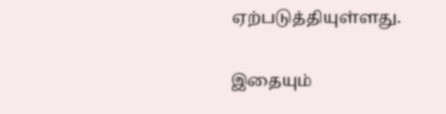ஏற்படுத்தியுள்ளது.

இதையும்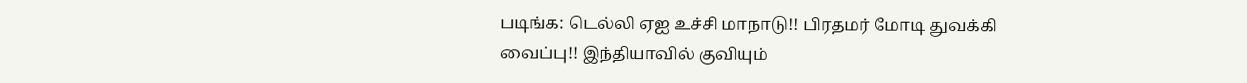படிங்க: டெல்லி ஏஐ உச்சி மாநாடு!! பிரதமர் மோடி துவக்கி வைப்பு!! இந்தியாவில் குவியும்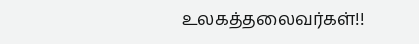உலகத்தலைவர்கள்!!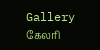Gallery கேலரி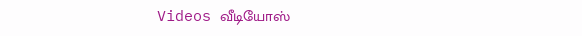Videos வீடியோஸ்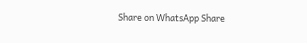Share on WhatsApp Share